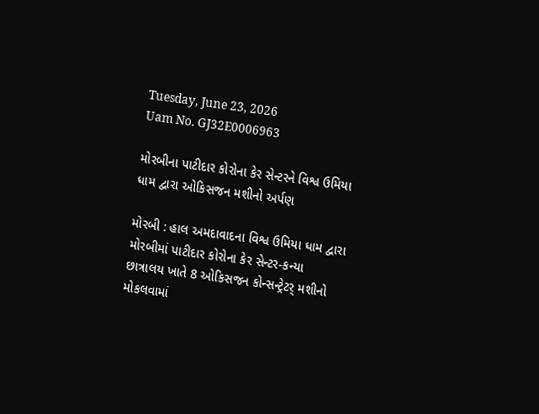Tuesday, June 23, 2026
Uam No. GJ32E0006963

મોરબીના પાટીદાર કોરોના કેર સેન્ટરને વિશ્વ ઉમિયા ધામ દ્વારા ઓકિસજન મશીનો અર્પણ

મોરબી : હાલ અમદાવાદના વિશ્વ ઉમિયા ધામ દ્વારા મોરબીમાં પાટીદાર કોરોના કેર સેન્ટર-કન્યા છાત્રાલય ખાતે 8 ઓકિસજન કોન્સન્ટ્રેટર્ મશીનો મોકલવામાં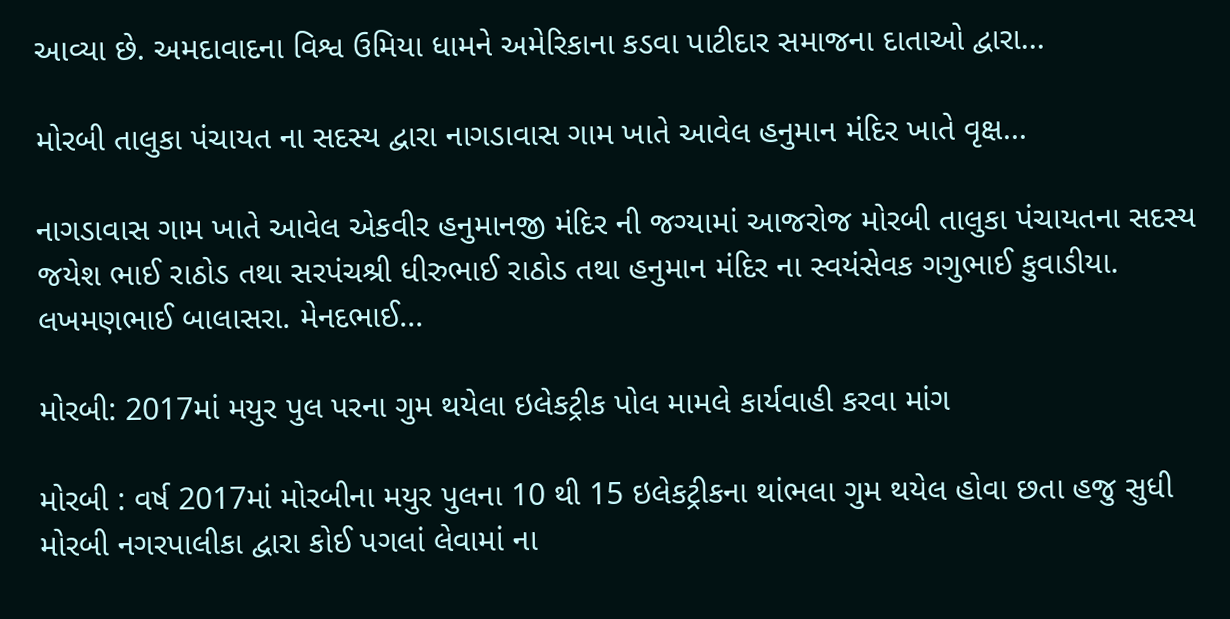આવ્યા છે. અમદાવાદના વિશ્વ ઉમિયા ધામને અમેરિકાના કડવા પાટીદાર સમાજના દાતાઓ દ્વારા...

મોરબી તાલુકા પંચાયત ના સદસ્ય દ્વારા નાગડાવાસ ગામ ખાતે આવેલ હનુમાન મંદિર ખાતે વૃક્ષ...

નાગડાવાસ ગામ ખાતે આવેલ એકવીર હનુમાનજી મંદિર ની જગ્યામાં આજરોજ મોરબી તાલુકા પંચાયતના સદસ્ય જયેશ ભાઈ રાઠોડ તથા સરપંચશ્રી ધીરુભાઈ રાઠોડ તથા હનુમાન મંદિર ના સ્વયંસેવક ગગુભાઈ કુવાડીયા. લખમણભાઈ બાલાસરા. મેનદભાઈ...

મોરબી: 2017માં મયુર પુલ પરના ગુમ થયેલા ઇલેકટ્રીક પોલ મામલે કાર્યવાહી કરવા માંગ

મોરબી : વર્ષ 2017માં મોરબીના મયુર પુલના 10 થી 15 ઇલેકટ્રીકના થાંભલા ગુમ થયેલ હોવા છતા હજુ સુધી મોરબી નગરપાલીકા દ્વારા કોઈ પગલાં લેવામાં ના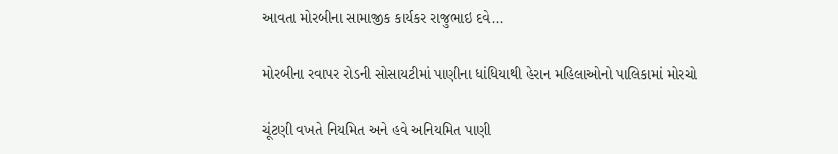આવતા મોરબીના સામાજીક કાર્યકર રાજુભાઇ દવે...

મોરબીના રવાપર રોડની સોસાયટીમાં પાણીના ધાંધિયાથી હેરાન મહિલાઓનો પાલિકામાં મોરચો

ચૂંટણી વખતે નિયમિત અને હવે અનિયમિત પાણી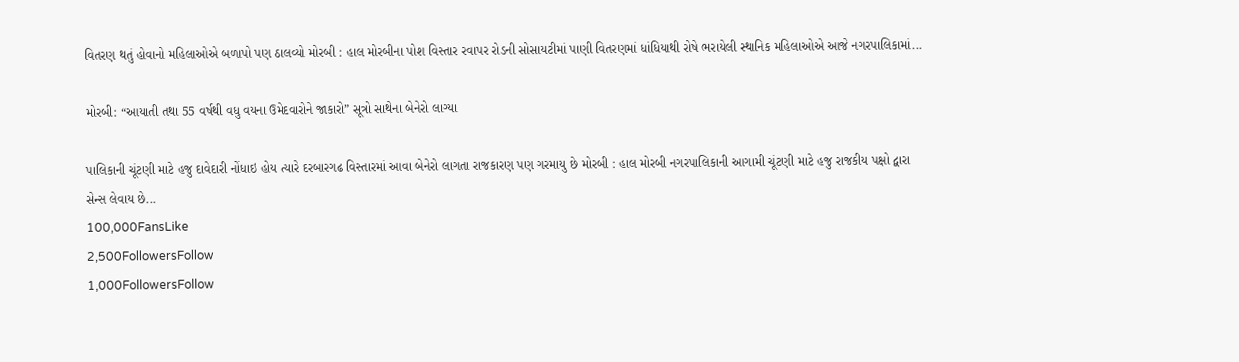વિતરણ થતું હોવાનો મહિલાઓએ બળાપો પણ ઠાલવ્યો મોરબી : હાલ મોરબીના પોશ વિસ્તાર રવાપર રોડની સોસાયટીમાં પાણી વિતરણમાં ધાંધિયાથી રોષે ભરાયેલી સ્થાનિક મહિલાઓએ આજે નગરપાલિકામાં...

મોરબી: “આયાતી તથા 55 વર્ષથી વધુ વયના ઉમેદવારોને જાકારો” સૂત્રો સાથેના બેનેરો લાગ્યા

પાલિકાની ચૂંટણી માટે હજુ દાવેદારી નોંધાઇ હોય ત્યારે દરબારગઢ વિસ્તારમાં આવા બેનેરો લાગતા રાજકારણ પણ ગરમાયુ છે મોરબી : હાલ મોરબી નગરપાલિકાની આગામી ચૂંટણી માટે હજુ રાજકીય પક્ષો દ્વારા સેન્સ લેવાય છે...
100,000FansLike
2,500FollowersFollow
1,000FollowersFollow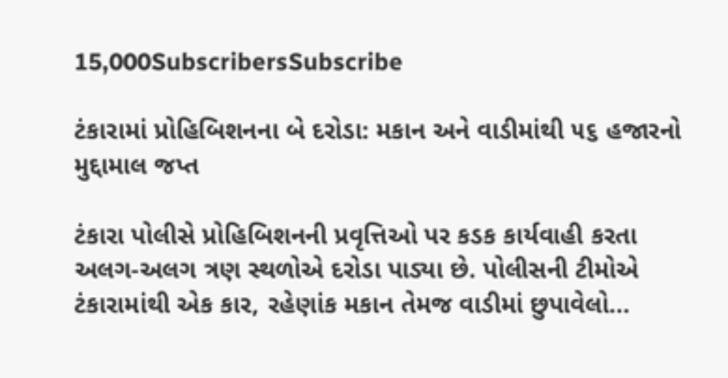15,000SubscribersSubscribe

ટંકારામાં પ્રોહિબિશનના બે દરોડા: મકાન અને વાડીમાંથી ૫૬ હજારનો મુદ્દામાલ જપ્ત

ટંકારા પોલીસે પ્રોહિબિશનની પ્રવૃત્તિઓ પર કડક કાર્યવાહી કરતા અલગ-અલગ ત્રણ સ્થળોએ દરોડા પાડ્યા છે. પોલીસની ટીમોએ ટંકારામાંથી એક કાર, રહેણાંક મકાન તેમજ વાડીમાં છુપાવેલો...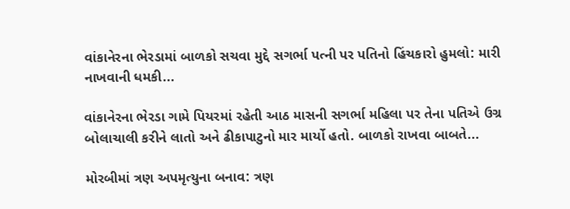વાંકાનેરના ભેરડામાં બાળકો સચવા મુદ્દે સગર્ભા પત્ની પર પતિનો હિંચકારો હુમલો: મારી નાખવાની ધમકી...

વાંકાનેરના ભેરડા ગામે પિયરમાં રહેતી આઠ માસની સગર્ભા મહિલા પર તેના પતિએ ઉગ્ર બોલાચાલી કરીને લાતો અને ઢીકાપાટુનો માર માર્યો હતો. બાળકો રાખવા બાબતે...

મોરબીમાં ત્રણ અપમૃત્યુના બનાવ: ત્રણ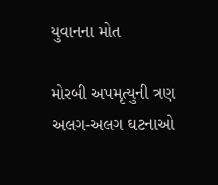યુવાનના મોત

મોરબી અપમૃત્યુની ત્રણ અલગ-અલગ ઘટનાઓ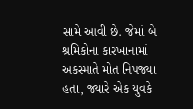સામે આવી છે. જેમાં બે શ્રમિકોના કારખાનામાં અકસ્માતે મોત નિપજ્યા હતા, જ્યારે એક યુવકે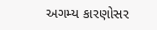અગમ્ય કારણોસર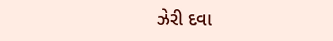ઝેરી દવા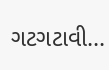ગટગટાવી...